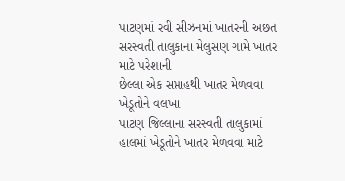પાટણમાં રવી સીઝનમાં ખાતરની અછત
સરસ્વતી તાલુકાના મેલુસણ ગામે ખાતર માટે પરેશાની
છેલ્લા એક સપ્તાહથી ખાતર મેળવવા ખેડૂતોને વલખા
પાટણ જિલ્લાના સરસ્વતી તાલુકામાં હાલમાં ખેડૂતોને ખાતર મેળવવા માટે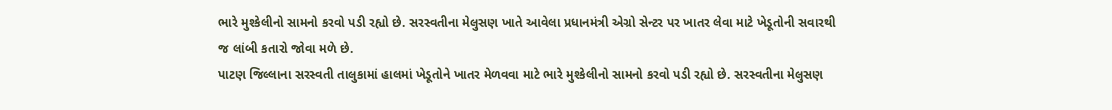ભારે મુશ્કેલીનો સામનો કરવો પડી રહ્યો છે. સરસ્વતીના મેલુસણ ખાતે આવેલા પ્રધાનમંત્રી એગ્રો સેન્ટર પર ખાતર લેવા માટે ખેડૂતોની સવારથી જ લાંબી કતારો જોવા મળે છે.
પાટણ જિલ્લાના સરસ્વતી તાલુકામાં હાલમાં ખેડૂતોને ખાતર મેળવવા માટે ભારે મુશ્કેલીનો સામનો કરવો પડી રહ્યો છે. સરસ્વતીના મેલુસણ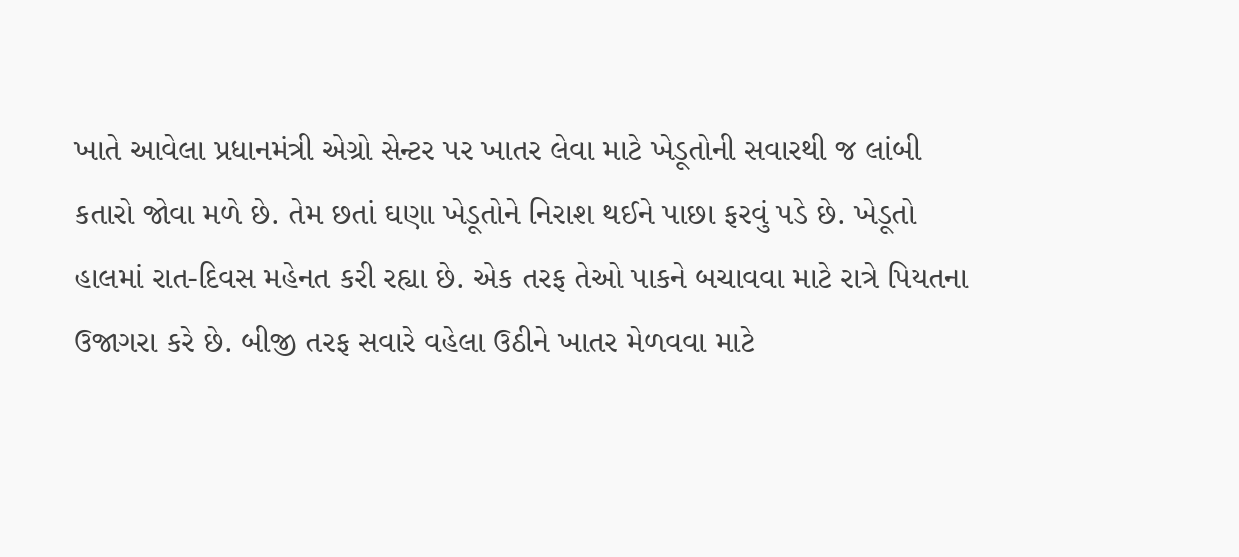ખાતે આવેલા પ્રધાનમંત્રી એગ્રો સેન્ટર પર ખાતર લેવા માટે ખેડૂતોની સવારથી જ લાંબી કતારો જોવા મળે છે. તેમ છતાં ઘણા ખેડૂતોને નિરાશ થઈને પાછા ફરવું પડે છે. ખેડૂતો હાલમાં રાત-દિવસ મહેનત કરી રહ્યા છે. એક તરફ તેઓ પાકને બચાવવા માટે રાત્રે પિયતના ઉજાગરા કરે છે. બીજી તરફ સવારે વહેલા ઉઠીને ખાતર મેળવવા માટે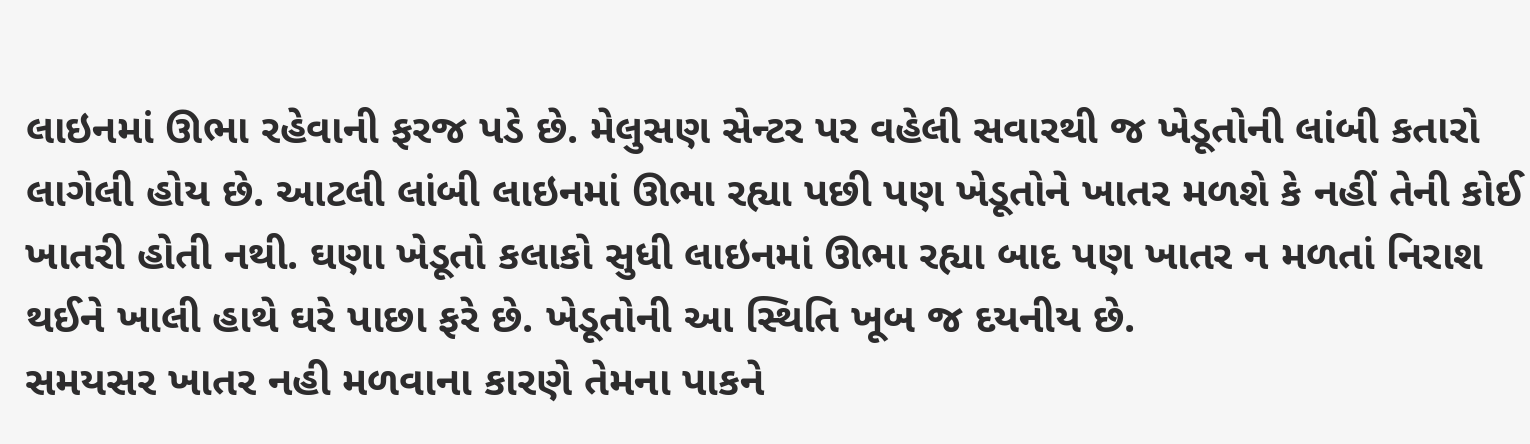લાઇનમાં ઊભા રહેવાની ફરજ પડે છે. મેલુસણ સેન્ટર પર વહેલી સવારથી જ ખેડૂતોની લાંબી કતારો લાગેલી હોય છે. આટલી લાંબી લાઇનમાં ઊભા રહ્યા પછી પણ ખેડૂતોને ખાતર મળશે કે નહીં તેની કોઈ ખાતરી હોતી નથી. ઘણા ખેડૂતો કલાકો સુધી લાઇનમાં ઊભા રહ્યા બાદ પણ ખાતર ન મળતાં નિરાશ થઈને ખાલી હાથે ઘરે પાછા ફરે છે. ખેડૂતોની આ સ્થિતિ ખૂબ જ દયનીય છે.
સમયસર ખાતર નહી મળવાના કારણે તેમના પાકને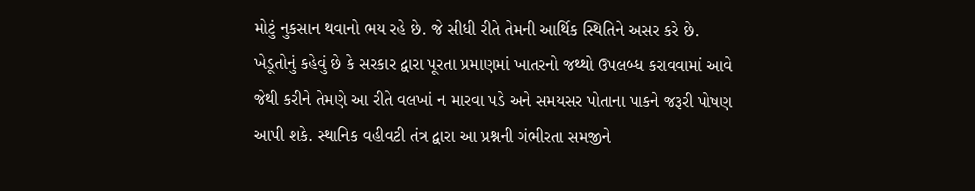મોટું નુકસાન થવાનો ભય રહે છે. જે સીધી રીતે તેમની આર્થિક સ્થિતિને અસર કરે છે. ખેડૂતોનું કહેવું છે કે સરકાર દ્વારા પૂરતા પ્રમાણમાં ખાતરનો જથ્થો ઉપલબ્ધ કરાવવામાં આવે જેથી કરીને તેમણે આ રીતે વલખાં ન મારવા પડે અને સમયસર પોતાના પાકને જરૂરી પોષણ આપી શકે. સ્થાનિક વહીવટી તંત્ર દ્વારા આ પ્રશ્નની ગંભીરતા સમજીને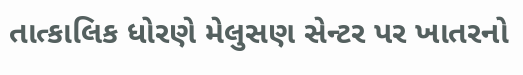તાત્કાલિક ધોરણે મેલુસણ સેન્ટર પર ખાતરનો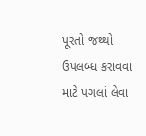પૂરતો જથ્થો ઉપલબ્ધ કરાવવા માટે પગલાં લેવા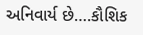અનિવાર્ય છે….કૌશિક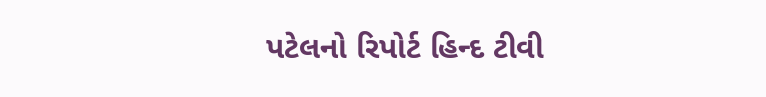પટેલનો રિપોર્ટ હિન્દ ટીવી